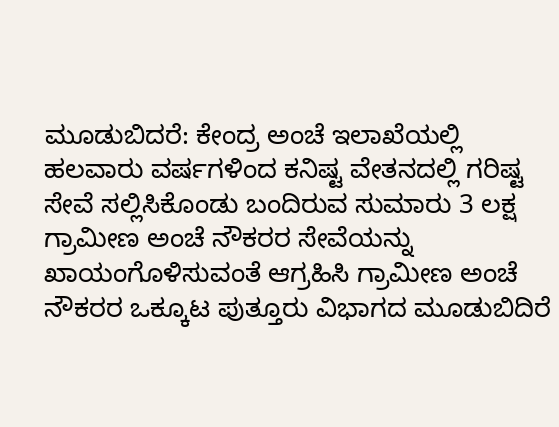ಮೂಡುಬಿದರೆ: ಕೇಂದ್ರ ಅಂಚೆ ಇಲಾಖೆಯಲ್ಲಿ ಹಲವಾರು ವರ್ಷಗಳಿಂದ ಕನಿಷ್ಟ ವೇತನದಲ್ಲಿ ಗರಿಷ್ಟ ಸೇವೆ ಸಲ್ಲಿಸಿಕೊಂಡು ಬಂದಿರುವ ಸುಮಾರು 3 ಲಕ್ಷ ಗ್ರಾಮೀಣ ಅಂಚೆ ನೌಕರರ ಸೇವೆಯನ್ನು ಖಾಯಂಗೊಳಿಸುವಂತೆ ಆಗ್ರಹಿಸಿ ಗ್ರಾಮೀಣ ಅಂಚೆ ನೌಕರರ ಒಕ್ಕೂಟ ಪುತ್ತೂರು ವಿಭಾಗದ ಮೂಡುಬಿದಿರೆ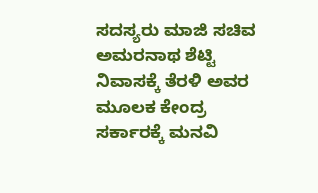ಸದಸ್ಯರು ಮಾಜಿ ಸಚಿವ ಅಮರನಾಥ ಶೆಟ್ಟಿ ನಿವಾಸಕ್ಕೆ ತೆರಳಿ ಅವರ ಮೂಲಕ ಕೇಂದ್ರ ಸರ್ಕಾರಕ್ಕೆ ಮನವಿ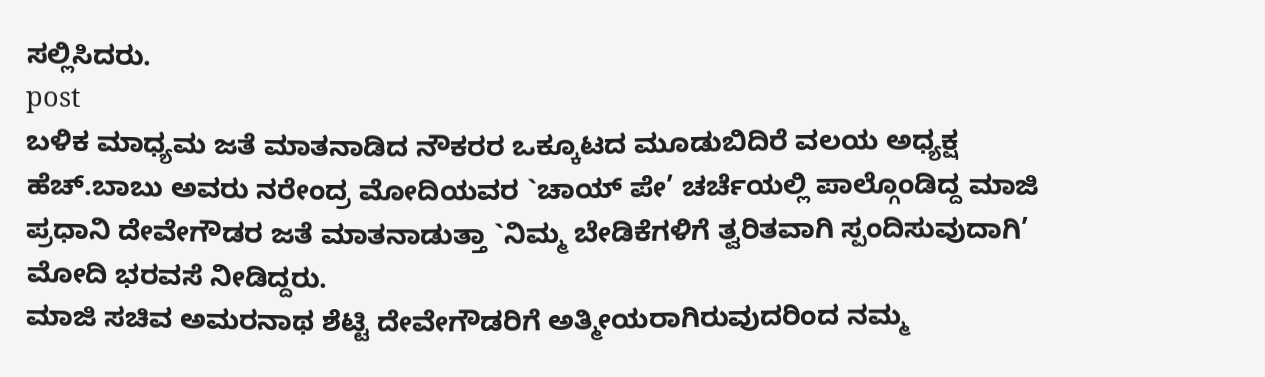ಸಲ್ಲಿಸಿದರು.
post
ಬಳಿಕ ಮಾಧ್ಯಮ ಜತೆ ಮಾತನಾಡಿದ ನೌಕರರ ಒಕ್ಕೂಟದ ಮೂಡುಬಿದಿರೆ ವಲಯ ಅಧ್ಯಕ್ಷ ಹೆಚ್.ಬಾಬು ಅವರು ನರೇಂದ್ರ ಮೋದಿಯವರ `ಚಾಯ್ ಪೇ’ ಚರ್ಚೆಯಲ್ಲಿ ಪಾಲ್ಗೊಂಡಿದ್ದ ಮಾಜಿ ಪ್ರಧಾನಿ ದೇವೇಗೌಡರ ಜತೆ ಮಾತನಾಡುತ್ತಾ `ನಿಮ್ಮ ಬೇಡಿಕೆಗಳಿಗೆ ತ್ವರಿತವಾಗಿ ಸ್ಪಂದಿಸುವುದಾಗಿ’ ಮೋದಿ ಭರವಸೆ ನೀಡಿದ್ದರು.
ಮಾಜಿ ಸಚಿವ ಅಮರನಾಥ ಶೆಟ್ಟಿ ದೇವೇಗೌಡರಿಗೆ ಅತ್ಮೀಯರಾಗಿರುವುದರಿಂದ ನಮ್ಮ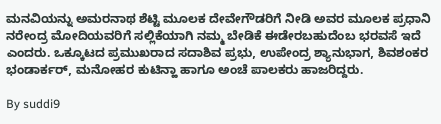ಮನವಿಯನ್ನು ಅಮರನಾಥ ಶೆಟ್ಟಿ ಮೂಲಕ ದೇವೇಗೌಡರಿಗೆ ನೀಡಿ ಅವರ ಮೂಲಕ ಪ್ರಧಾನಿ ನರೇಂದ್ರ ಮೋದಿಯವರಿಗೆ ಸಲ್ಲಿಕೆಯಾಗಿ ನಮ್ಮ ಬೇಡಿಕೆ ಈಡೇರಬಹುದೆಂಬ ಭರವಸೆ ಇದೆ ಎಂದರು. ಒಕ್ಕೂಟದ ಪ್ರಮುಖರಾದ ಸದಾಶಿವ ಪ್ರಭು, ಉಪೇಂದ್ರ ಶ್ಯಾನುಭಾಗ, ಶಿವಶಂಕರ ಭಂಡಾರ್ಕರ್, ಮನೋಹರ ಕುಟಿನ್ಹಾ ಹಾಗೂ ಅಂಚೆ ಪಾಲಕರು ಹಾಜರಿದ್ದರು.

By suddi9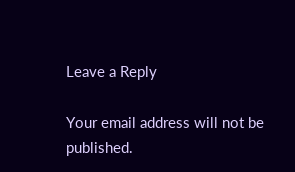Leave a Reply

Your email address will not be published.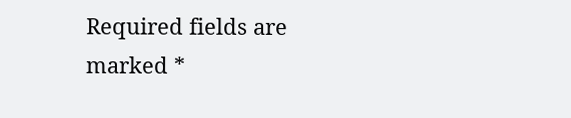Required fields are marked *